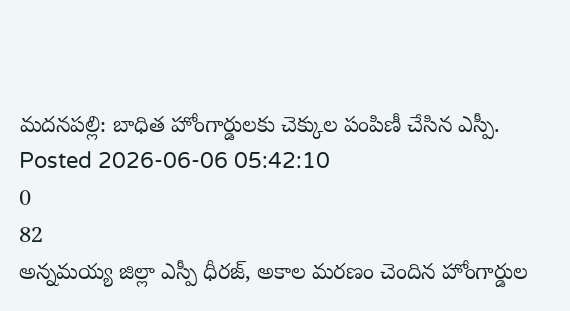మదనపల్లి: బాధిత హోంగార్డులకు చెక్కుల పంపిణీ చేసిన ఎస్పీ.
Posted 2026-06-06 05:42:10
0
82
అన్నమయ్య జిల్లా ఎస్పీ ధీరజ్, అకాల మరణం చెందిన హోంగార్డుల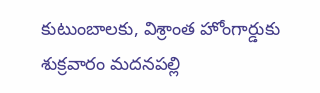కుటుంబాలకు, విశ్రాంత హోంగార్డుకు శుక్రవారం మదనపల్లి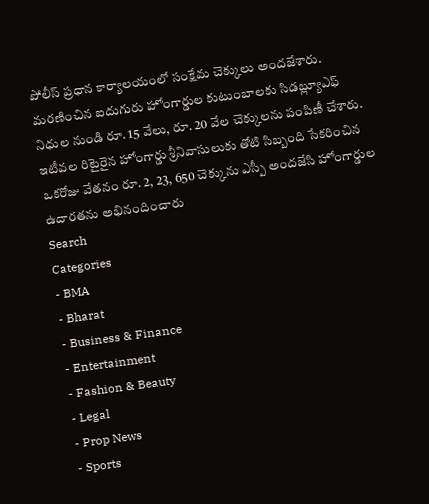పోలీస్ ప్రధాన కార్యాలయంలో సంక్షేమ చెక్కులు అందజేశారు. మరణించిన ఐదుగురు హోంగార్డుల కుటుంబాలకు సిడబ్ల్యూఎఫ్ నిధుల నుండి రూ. 15 వేలు, రూ. 20 వేల చెక్కులను పంపిణీ చేశారు. ఇటీవల రిటైరైన హోంగార్డు శ్రీనివాసులుకు తోటి సిబ్బంది సేకరించిన ఒకరోజు వేతనం రూ. 2, 23, 650 చెక్కును ఎస్పీ అందజేసి హోంగార్డుల ఉదారతను అభినందించారు
Search
Categories
- BMA
- Bharat
- Business & Finance
- Entertainment
- Fashion & Beauty
- Legal
- Prop News
- Sports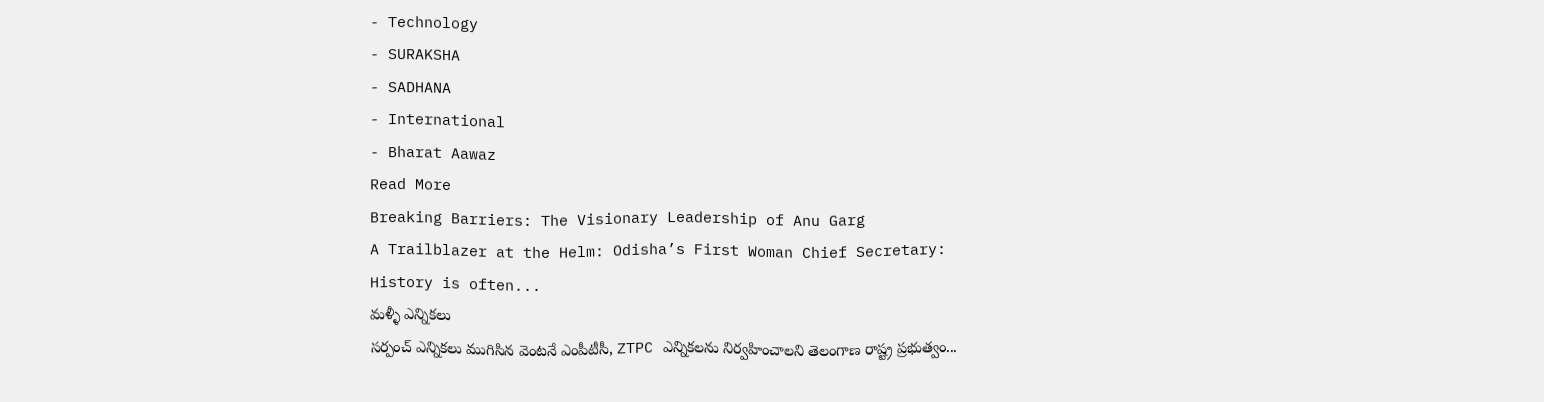- Technology
- SURAKSHA
- SADHANA
- International
- Bharat Aawaz
Read More
Breaking Barriers: The Visionary Leadership of Anu Garg
A Trailblazer at the Helm: Odisha’s First Woman Chief Secretary:
History is often...
మళ్ళీ ఎన్నికలు
సర్పంచ్ ఎన్నికలు ముగిసిన వెంటనే ఎంపీటీసీ, ZTPC ఎన్నికలను నిర్వహించాలని తెలంగాణ రాష్ట్ర ప్రభుత్వం...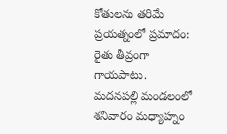కోతులను తరిమే ప్రయత్నంలో ప్రమాదం: రైతు తీవ్రంగా గాయపాటు.
మదనపల్లి మండలంలో శనివారం మధ్యాహ్నం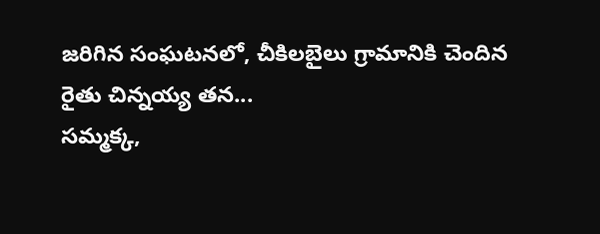జరిగిన సంఘటనలో, చీకిలబైలు గ్రామానికి చెందిన రైతు చిన్నయ్య తన...
సమ్మక్క,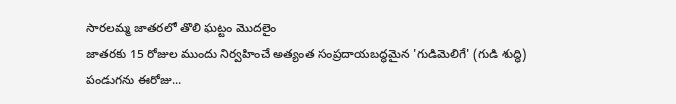సారలమ్మ జాతరలో తొలి ఘట్టం మొదలైం
జాతరకు 15 రోజుల ముందు నిర్వహించే అత్యంత సంప్రదాయబద్ధమైన 'గుడిమెలిగే' (గుడి శుద్ధి) పండుగను ఈరోజు...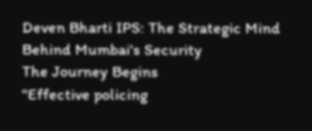Deven Bharti IPS: The Strategic Mind Behind Mumbai's Security
The Journey Begins
"Effective policing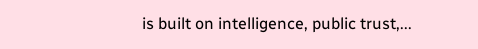is built on intelligence, public trust,...